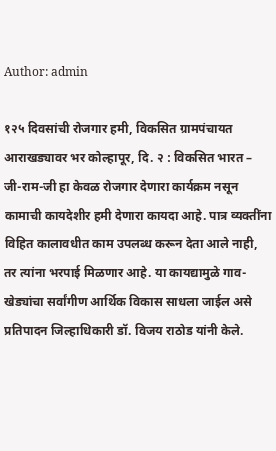Author: admin

१२५ दिवसांची रोजगार हमी, विकसित ग्रामपंचायत आराखड्यावर भर कोल्हापूर, दि. २ : विकसित भारत – जी-राम-जी हा केवळ रोजगार देणारा कार्यक्रम नसून कामाची कायदेशीर हमी देणारा कायदा आहे. पात्र व्यक्तींना विहित कालावधीत काम उपलब्ध करून देता आले नाही, तर त्यांना भरपाई मिळणार आहे. या कायद्यामुळे गाव-खेड्यांचा सर्वांगीण आर्थिक विकास साधला जाईल असे प्रतिपादन जिल्हाधिकारी डॉ. विजय राठोड यांनी केले.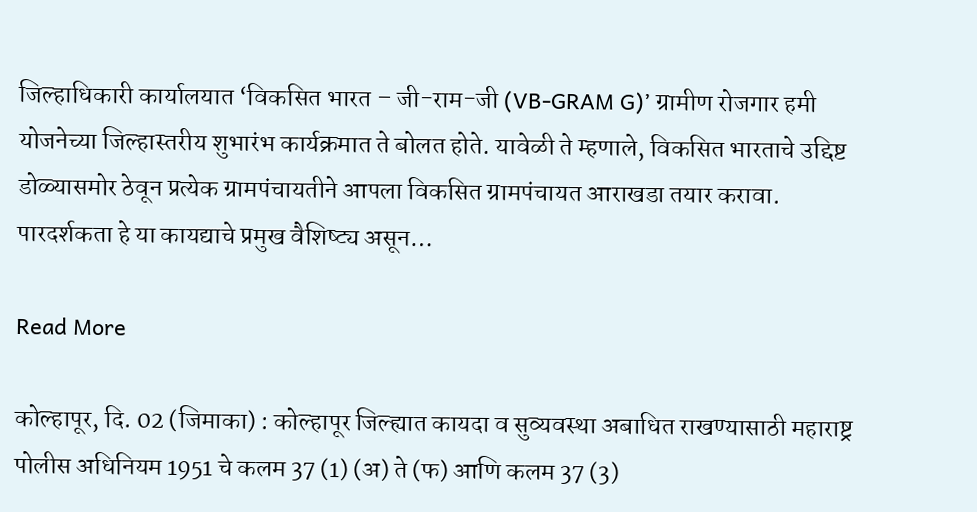जिल्हाधिकारी कार्यालयात ‘विकसित भारत – जी-राम-जी (VB-GRAM G)’ ग्रामीण रोजगार हमी योजनेच्या जिल्हास्तरीय शुभारंभ कार्यक्रमात ते बोलत होते. यावेळी ते म्हणाले, विकसित भारताचे उद्दिष्ट डोळ्यासमोर ठेवून प्रत्येक ग्रामपंचायतीने आपला विकसित ग्रामपंचायत आराखडा तयार करावा. पारदर्शकता हे या कायद्याचे प्रमुख वैशिष्ट्य असून…

Read More

कोल्हापूर, दि. 02 (जिमाका) : कोल्हापूर जिल्ह्यात कायदा व सुव्यवस्था अबाधित राखण्यासाठी महाराष्ट्र पोलीस अधिनियम 1951 चे कलम 37 (1) (अ) ते (फ) आणि कलम 37 (3)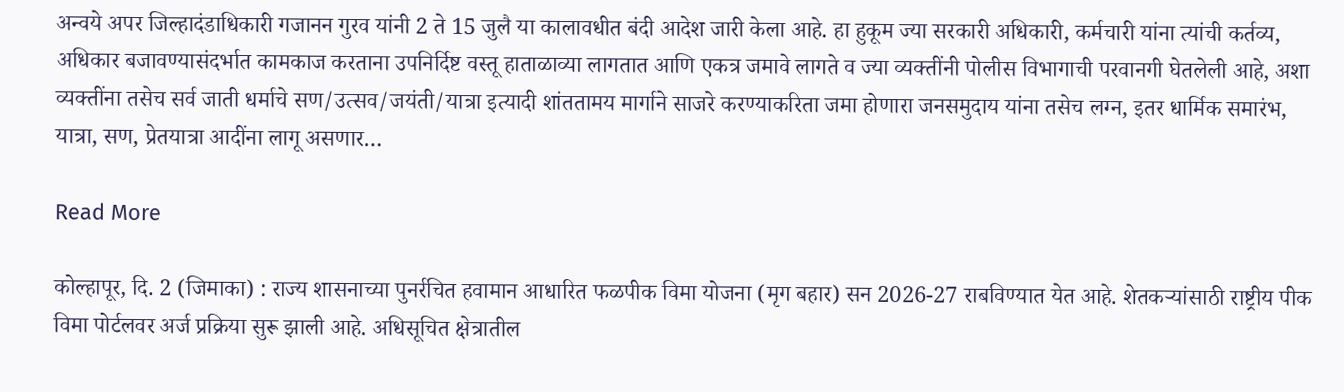अन्वये अपर जिल्हादंडाधिकारी गजानन गुरव यांनी 2 ते 15 जुलै या कालावधीत बंदी आदेश जारी केला आहे. हा हुकूम ज्या सरकारी अधिकारी, कर्मचारी यांना त्यांची कर्तव्य, अधिकार बजावण्यासंदर्भात कामकाज करताना उपनिर्दिष्ट वस्तू हाताळाव्या लागतात आणि एकत्र जमावे लागते व ज्या व्यक्तींनी पोलीस विभागाची परवानगी घेतलेली आहे, अशा व्यक्तींना तसेच सर्व जाती धर्माचे सण/उत्सव/जयंती/यात्रा इत्यादी शांततामय मार्गाने साजरे करण्याकरिता जमा होणारा जनसमुदाय यांना तसेच लग्न, इतर धार्मिक समारंभ, यात्रा, सण, प्रेतयात्रा आदींना लागू असणार…

Read More

कोल्हापूर, दि. 2 (जिमाका) : राज्य शासनाच्या पुनर्रचित हवामान आधारित फळपीक विमा योजना (मृग बहार) सन 2026-27 राबविण्यात येत आहे. शेतकऱ्यांसाठी राष्ट्रीय पीक विमा पोर्टलवर अर्ज प्रक्रिया सुरू झाली आहे. अधिसूचित क्षेत्रातील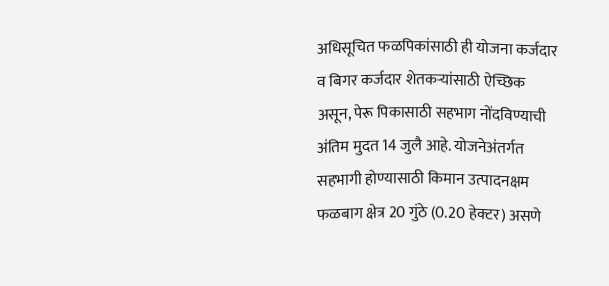अधिसूचित फळपिकांसाठी ही योजना कर्जदार व बिगर कर्जदार शेतकऱ्यांसाठी ऐच्छिक असून, पेरू पिकासाठी सहभाग नोंदविण्याची अंतिम मुदत 14 जुलै आहे. योजनेअंतर्गत सहभागी होण्यासाठी किमान उत्पादनक्षम फळबाग क्षेत्र 20 गुंठे (0.20 हेक्टर) असणे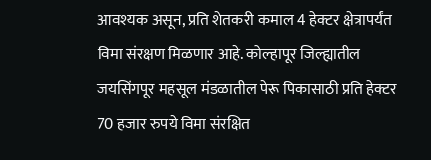आवश्यक असून, प्रति शेतकरी कमाल 4 हेक्टर क्षेत्रापर्यंत विमा संरक्षण मिळणार आहे. कोल्हापूर जिल्ह्यातील जयसिंगपूर महसूल मंडळातील पेरू पिकासाठी प्रति हेक्टर 70 हजार रुपये विमा संरक्षित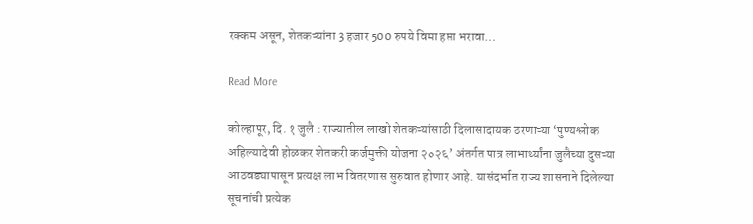रक्कम असून, शेतकऱ्यांना 3 हजार 500 रुपये विमा हप्ता भरावा…

Read More

कोल्हापूर, दि. १ जुलै : राज्यातील लाखो शेतकऱ्यांसाठी दिलासादायक ठरणाऱ्या ‘पुण्यश्लोक अहिल्यादेवी होळकर शेतकरी कर्जमुक्ती योजना २०२६’ अंतर्गत पात्र लाभार्थ्यांना जुलैच्या दुसऱ्या आठवड्यापासून प्रत्यक्ष लाभ वितरणास सुरुवात होणार आहे. यासंदर्भात राज्य शासनाने दिलेल्या सूचनांची प्रत्येक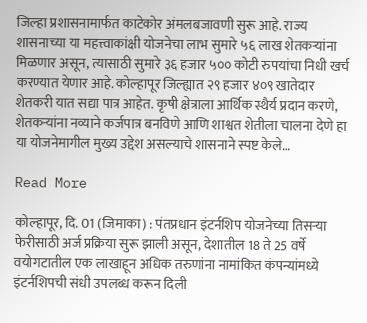जिल्हा प्रशासनामार्फत काटेकोर अंमलबजावणी सुरू आहे. राज्य शासनाच्या या महत्त्वाकांक्षी योजनेचा लाभ सुमारे ५६ लाख शेतकऱ्यांना मिळणार असून, त्यासाठी सुमारे ३६ हजार ५०० कोटी रुपयांचा निधी खर्च करण्यात येणार आहे. कोल्हापूर जिल्ह्यात २९ हजार ४०९ खातेदार शेतकरी यात सद्या पात्र आहेत. कृषी क्षेत्राला आर्थिक स्थैर्य प्रदान करणे, शेतकऱ्यांना नव्याने कर्जपात्र बनविणे आणि शाश्वत शेतीला चालना देणे हा या योजनेमागील मुख्य उद्देश असल्याचे शासनाने स्पष्ट केले…

Read More

कोल्हापूर, दि. 01 (जिमाका) : पंतप्रधान इंटर्नशिप योजनेच्या तिसऱ्या फेरीसाठी अर्ज प्रक्रिया सुरू झाली असून, देशातील 18 ते 25 वर्षे वयोगटातील एक लाखाहून अधिक तरुणांना नामांकित कंपन्यांमध्ये इंटर्नशिपची संधी उपलब्ध करून दिली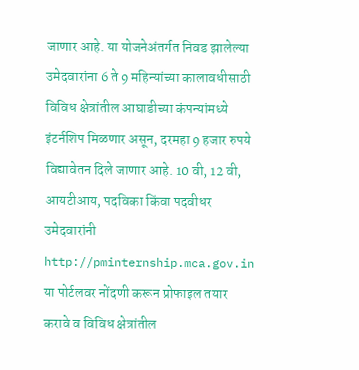जाणार आहे. या योजनेअंतर्गत निवड झालेल्या उमेदवारांना 6 ते 9 महिन्यांच्या कालावधीसाठी विविध क्षेत्रांतील आघाडीच्या कंपन्यांमध्ये इंटर्नशिप मिळणार असून, दरमहा 9 हजार रुपये विद्यावेतन दिले जाणार आहे. 10 वी, 12 वी, आयटीआय, पदविका किंवा पदवीधर उमेदवारांनी http://pminternship.mca.gov.in या पोर्टलवर नोंदणी करून प्रोफाइल तयार करावे व विविध क्षेत्रांतील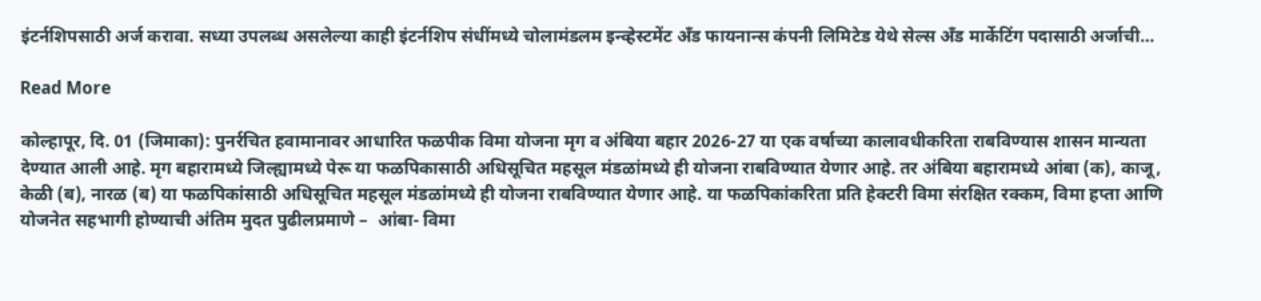इंटर्नशिपसाठी अर्ज करावा. सध्या उपलब्ध असलेल्या काही इंटर्नशिप संधींमध्ये चोलामंडलम इन्व्हेस्टमेंट अँड फायनान्स कंपनी लिमिटेड येथे सेल्स अँड मार्केटिंग पदासाठी अर्जाची…

Read More

कोल्हापूर, दि. 01 (जिमाका): पुनर्रचित हवामानावर आधारित फळपीक विमा योजना मृग व अंबिया बहार 2026-27 या एक वर्षाच्या कालावधीकरिता राबविण्यास शासन मान्यता देण्यात आली आहे. मृग बहारामध्ये जिल्ह्यामध्ये पेरू या फळपिकासाठी अधिसूचित महसूल मंडळांमध्ये ही योजना राबविण्यात येणार आहे. तर अंबिया बहारामध्ये आंबा (क), काजू, केळी (ब), नारळ (ब) या फळपिकांसाठी अधिसूचित महसूल मंडळांमध्ये ही योजना राबविण्यात येणार आहे. या फळपिकांकरिता प्रति हेक्टरी विमा संरक्षित रक्कम, विमा हप्ता आणि योजनेत सहभागी होण्याची अंतिम मुदत पुढीलप्रमाणे –  आंबा- विमा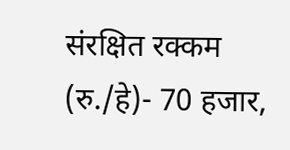संरक्षित रक्कम (रु./हे)- 70 हजार,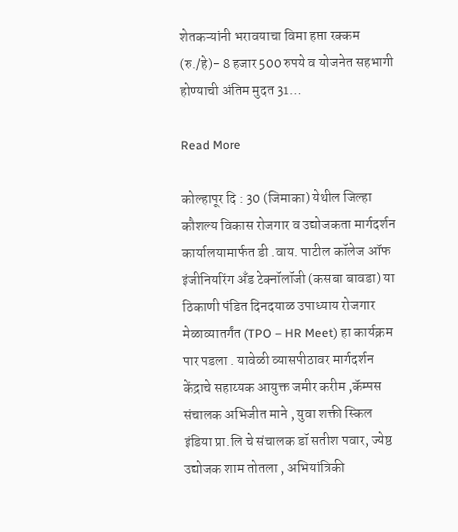शेतकऱ्यांनी भरावयाचा विमा हप्ता रक्कम (रु./हे)- 8 हजार 500 रुपये व योजनेत सहभागी होण्याची अंतिम मुदत 31…

Read More

कोल्हापूर दि : 30 (जिमाका) येथील जिल्हा कौशल्य विकास रोजगार व उद्योजकता मार्गदर्शन कार्यालयामार्फत डी .वाय. पाटील कॉलेज ऑफ इंजीनियरिंग अँड टेक्नॉलॉजी (कसबा बावडा) या ठिकाणी पंडित दिनदयाळ उपाध्याय रोजगार मेळाव्यातर्गंत (TPO – HR Meet) हा कार्यक्रम पार पडला . यावेळी व्यासपीठावर मार्गदर्शन केंद्राचे सहाय्यक आयुक्त जमीर करीम ,कॅम्पस संचालक अभिजीत माने , युवा शक्ती स्किल इंडिया प्रा.लि चे संचालक डॉ सतीश पवार, ज्येष्ठ उद्योजक शाम तोतला , अभियांत्रिकी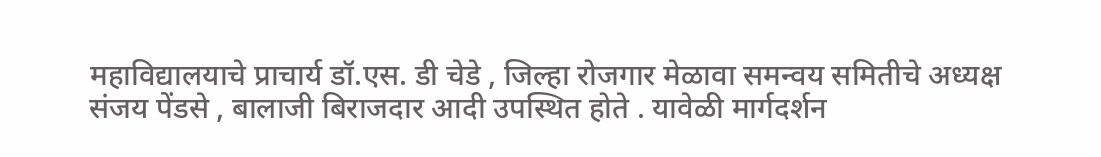महाविद्यालयाचे प्राचार्य डॉ.एस. डी चेडे , जिल्हा रोजगार मेळावा समन्वय समितीचे अध्यक्ष संजय पेंडसे , बालाजी बिराजदार आदी उपस्थित होते . यावेळी मार्गदर्शन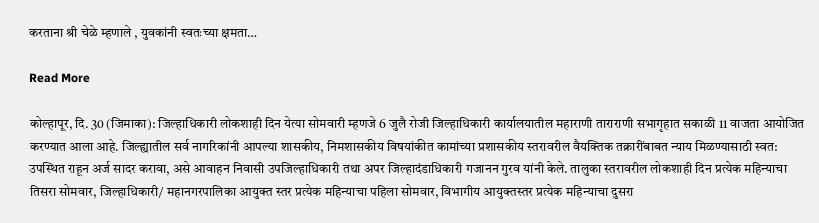करताना श्री चेळे म्हणाले , युवकांनी स्वतःच्या क्षमता…

Read More

कोल्हापूर, दि. 30 (जिमाका): जिल्हाधिकारी लोकशाही दिन येत्या सोमवारी म्हणजे 6 जुलै रोजी जिल्हाधिकारी कार्यालयातील महाराणी ताराराणी सभागृहात सकाळी 11 वाजता आयोजित करण्यात आला आहे. जिल्ह्यातील सर्व नागरिकांनी आपल्या शासकीय, निमशासकीय विषयांकीत कामांच्या प्रशासकीय स्तरावरील वैयक्तिक तक्रारींबाबत न्याय मिळण्यासाठी स्वत: उपस्थित राहून अर्ज सादर करावा, असे आवाहन निवासी उपजिल्हाधिकारी तथा अपर जिल्हादंडाधिकारी गजानन गुरव यांनी केले. तालुका स्तरावरील लोकशाही दिन प्रत्येक महिन्याचा तिसरा सोमवार, जिल्हाधिकारी/ महानगरपालिका आयुक्त स्तर प्रत्येक महिन्याचा पहिला सोमवार, विभागीय आयुक्तस्तर प्रत्येक महिन्याचा दुसरा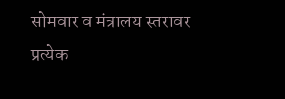सोमवार व मंत्रालय स्तरावर प्रत्येक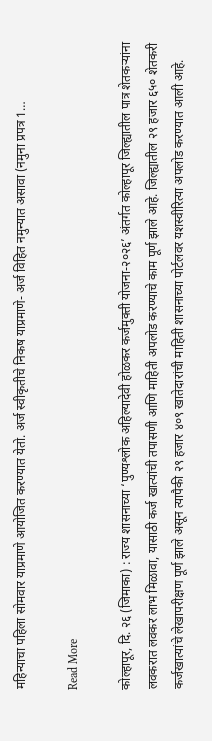महिन्याचा पहिला सोमवार याप्रमाणे आयोजित करण्यात येतो. अर्ज स्वीकृतीचे निकष याप्रमाणे- अर्ज विहित नमुन्यात असावा (नमुना प्रपत्र 1…

Read More

कोल्हापूर, दि. २६ (जिमाका) : राज्य शासनाच्या ‘पुण्यश्लोक अहिल्यादेवी होळकर कर्जमुक्ती योजना-२०२६’ अंतर्गत कोल्हापूर जिल्ह्यातील पात्र शेतकऱ्यांना लवकरात लवकर लाभ मिळावा, यासाठी कर्ज खात्यांची तपासणी आणि माहिती अपलोड करण्याचे काम पूर्ण झाले आहे. जिल्ह्यातील २९ हजार ६५० शेतकरी कर्जखात्यांचे लेखापरीक्षण पूर्ण झाले असून त्यापैकी २९ हजार ४०९ खातेदारांची माहिती शासनाच्या पोर्टलवर यशस्वीरित्या अपलोड करण्यात आली आहे.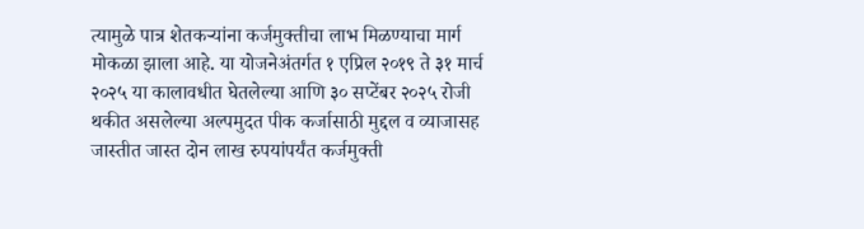त्यामुळे पात्र शेतकऱ्यांना कर्जमुक्तीचा लाभ मिळण्याचा मार्ग मोकळा झाला आहे. या योजनेअंतर्गत १ एप्रिल २०१९ ते ३१ मार्च २०२५ या कालावधीत घेतलेल्या आणि ३० सप्टेंबर २०२५ रोजी थकीत असलेल्या अल्पमुदत पीक कर्जासाठी मुद्दल व व्याजासह जास्तीत जास्त दोन लाख रुपयांपर्यंत कर्जमुक्ती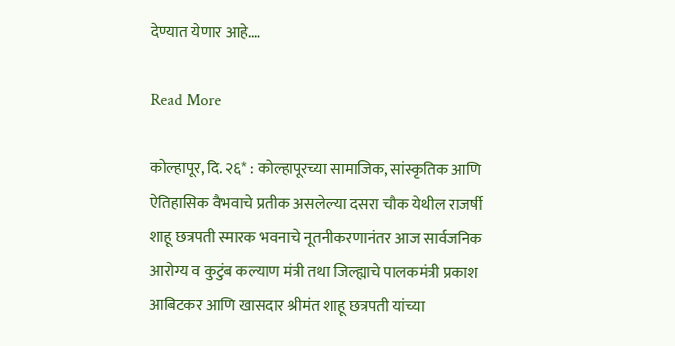देण्यात येणार आहे.…

Read More

कोल्हापूर, दि. २६* : कोल्हापूरच्या सामाजिक, सांस्कृतिक आणि ऐतिहासिक वैभवाचे प्रतीक असलेल्या दसरा चौक येथील राजर्षी शाहू छत्रपती स्मारक भवनाचे नूतनीकरणानंतर आज सार्वजनिक आरोग्य व कुटुंब कल्याण मंत्री तथा जिल्ह्याचे पालकमंत्री प्रकाश आबिटकर आणि खासदार श्रीमंत शाहू छत्रपती यांच्या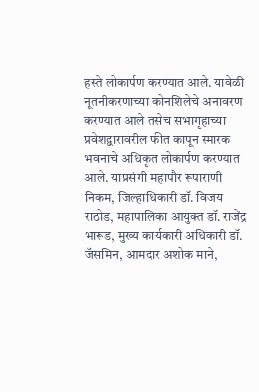हस्ते लोकार्पण करण्यात आले. यावेळी नूतनीकरणाच्या कोनशिलेचे अनावरण करण्यात आले तसेच सभागृहाच्या प्रवेशद्वारावरील फीत कापून स्मारक भवनाचे अधिकृत लोकार्पण करण्यात आले. याप्रसंगी महापौर रूपाराणी निकम, जिल्हाधिकारी डॉ. विजय राठोड, महापालिका आयुक्त डॉ. राजेंद्र भारूड, मुख्य कार्यकारी अधिकारी डॉ. जॅसमिन, आमदार अशोक माने,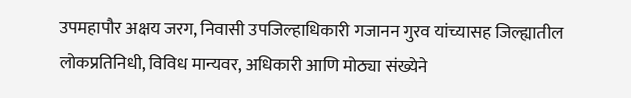उपमहापौर अक्षय जरग, निवासी उपजिल्हाधिकारी गजानन गुरव यांच्यासह जिल्ह्यातील लोकप्रतिनिधी, विविध मान्यवर, अधिकारी आणि मोठ्या संख्येने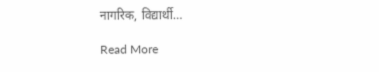नागरिक, विद्यार्थी…

Read More